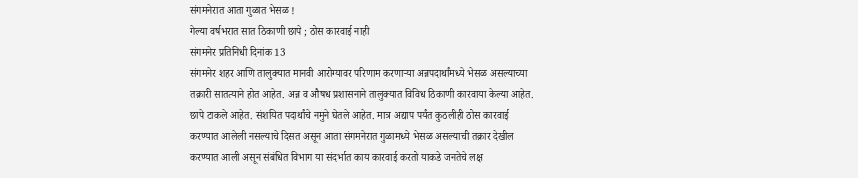संगमनेरात आता गुळात भेसळ !
गेल्या वर्षभरात सात ठिकाणी छापे ; ठोस कारवाई नाही
संगमनेर प्रतिनिधी दिनांक 13
संगमनेर शहर आणि तालुक्यात मानवी आरोग्यावर परिणाम करणाऱ्या अन्नपदार्थांमध्ये भेसळ असल्याच्या तक्रारी सातत्याने होत आहेत. अन्न व औषध प्रशासनाने तालुक्यात विविध ठिकाणी कारवाया केल्या आहेत. छापे टाकले आहेत. संशयित पदार्थांचे नमुने घेतले आहेत. मात्र अद्याप पर्यंत कुठलीही ठोस कारवाई करण्यात आलेली नसल्याचे दिसत असून आता संगमनेरात गुळामध्ये भेसळ असल्याची तक्रार देखील करण्यात आली असून संबंधित विभाग या संदर्भात काय कारवाई करतो याकडे जनतेचे लक्ष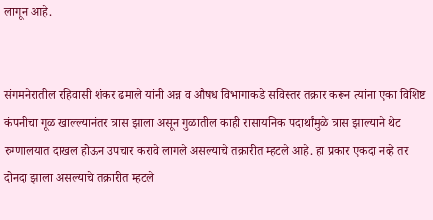लागून आहे.


संगमनेरातील रहिवासी शंकर ढमाले यांनी अन्न व औषध विभागाकडे सविस्तर तक्रार करून त्यांना एका विशिष्ट कंपनीचा गूळ खाल्ल्यानंतर त्रास झाला असून गुळातील काही रासायनिक पदार्थांमुळे त्रास झाल्याने थेट रुग्णालयात दाखल होऊन उपचार करावे लागले असल्याचे तक्रारीत म्हटले आहे. हा प्रकार एकदा नव्हे तर दोनदा झाला असल्याचे तक्रारीत म्हटले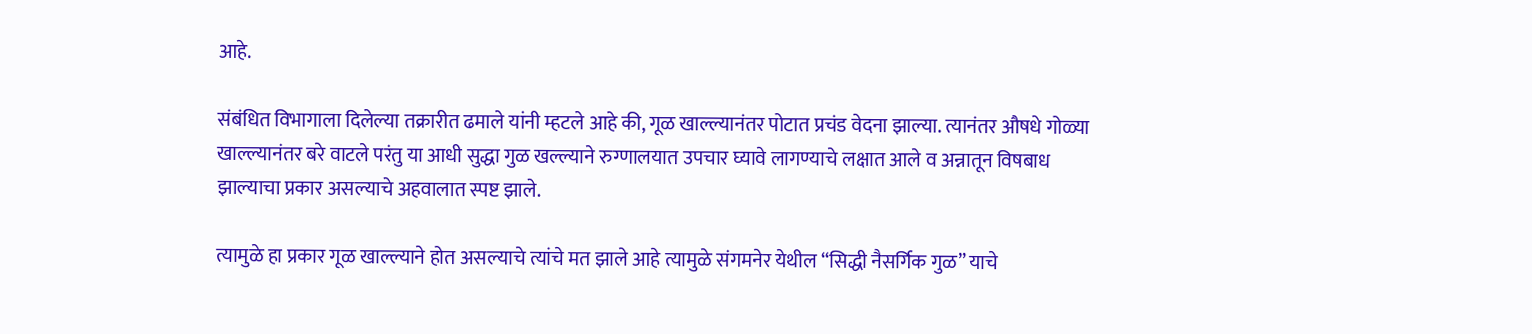आहे.

संबंधित विभागाला दिलेल्या तक्रारीत ढमाले यांनी म्हटले आहे की, गूळ खाल्ल्यानंतर पोटात प्रचंड वेदना झाल्या. त्यानंतर औषधे गोळ्या खाल्ल्यानंतर बरे वाटले परंतु या आधी सुद्धा गुळ खल्ल्याने रुग्णालयात उपचार घ्यावे लागण्याचे लक्षात आले व अन्नातून विषबाध झाल्याचा प्रकार असल्याचे अहवालात स्पष्ट झाले.

त्यामुळे हा प्रकार गूळ खाल्ल्याने होत असल्याचे त्यांचे मत झाले आहे त्यामुळे संगमनेर येथील “सिद्धी नैसर्गिक गुळ” याचे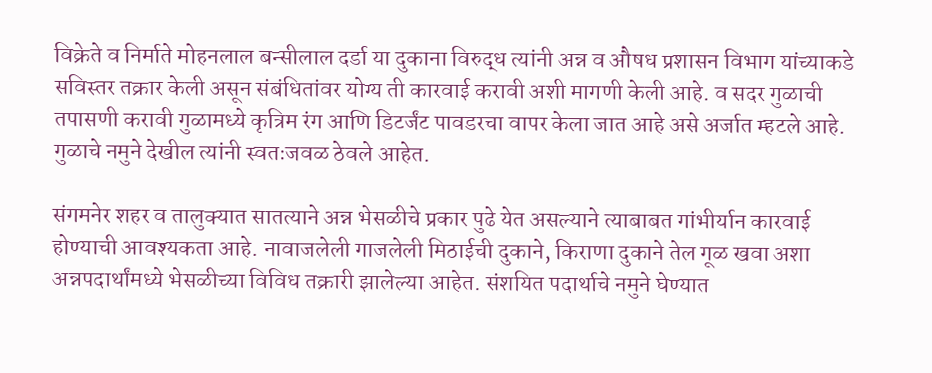विक्रेते व निर्माते मोहनलाल बन्सीलाल दर्डा या दुकाना विरुद्ध त्यांनी अन्न व औषध प्रशासन विभाग यांच्याकडे सविस्तर तक्रार केली असून संबंधितांवर योग्य ती कारवाई करावी अशी मागणी केली आहे. व सदर गुळाची तपासणी करावी गुळामध्ये कृत्रिम रंग आणि डिटर्जंट पावडरचा वापर केला जात आहे असे अर्जात म्हटले आहे. गुळाचे नमुने देखील त्यांनी स्वतःजवळ ठेवले आहेत.

संगमनेर शहर व तालुक्यात सातत्याने अन्न भेसळीचे प्रकार पुढे येत असल्याने त्याबाबत गांभीर्यान कारवाई होण्याची आवश्यकता आहे. नावाजलेली गाजलेली मिठाईची दुकाने, किराणा दुकाने तेल गूळ खवा अशा अन्नपदार्थांमध्ये भेसळीच्या विविध तक्रारी झालेल्या आहेत. संशयित पदार्थाचे नमुने घेण्यात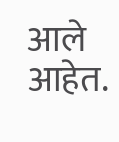आले आहेत.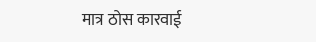मात्र ठोस कारवाई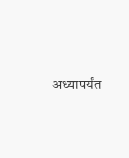अध्यापर्यंत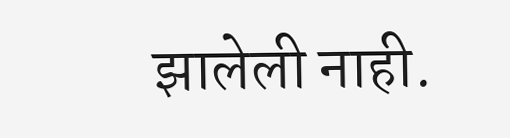झालेली नाही.